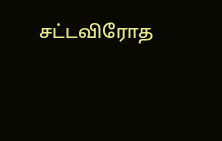சட்டவிரோத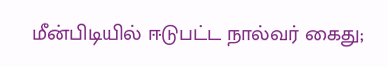மீன்பிடியில் ஈடுபட்ட நால்வர் கைது;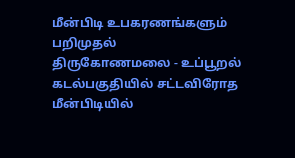மீன்பிடி உபகரணங்களும் பறிமுதல்
திருகோணமலை - உப்பூறல் கடல்பகுதியில் சட்டவிரோத மீன்பிடியில்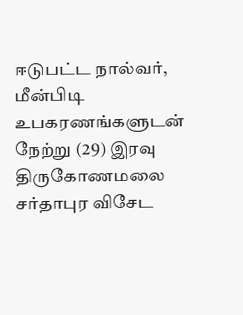ஈடுபட்ட நால்வர், மீன்பிடி உபகரணங்களுடன் நேற்று (29) இரவு திருகோணமலை சர்தாபுர விசேட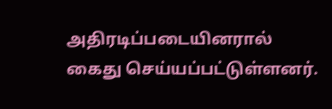அதிரடிப்படையினரால் கைது செய்யப்பட்டுள்ளனர்.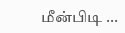மீன்பிடி ...